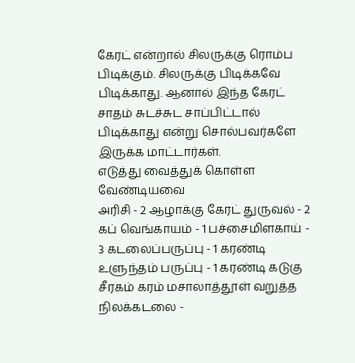கேரட் என்றால் சிலருக்கு ரொம்ப பிடிக்கும். சிலருக்கு பிடிக்கவே பிடிக்காது. ஆனால் இந்த கேரட் சாதம் சுடச்சுட சாப்பிட்டால் பிடிக்காது என்று சொல்பவர்களே இருக்க மாட்டார்கள்.
எடுத்து வைத்துக் கொள்ள வேண்டியவை
அரிசி - 2 ஆழாக்கு கேரட் துருவல் - 2 கப் வெங்காயம் - 1 பச்சைமிளகாய் - 3 கடலைப்பருப்பு - 1 கரண்டி உளுந்தம் பருப்பு - 1 கரண்டி கடுகு சீரகம் கரம் மசாலாத்தூள் வறுத்த நிலக்கடலை -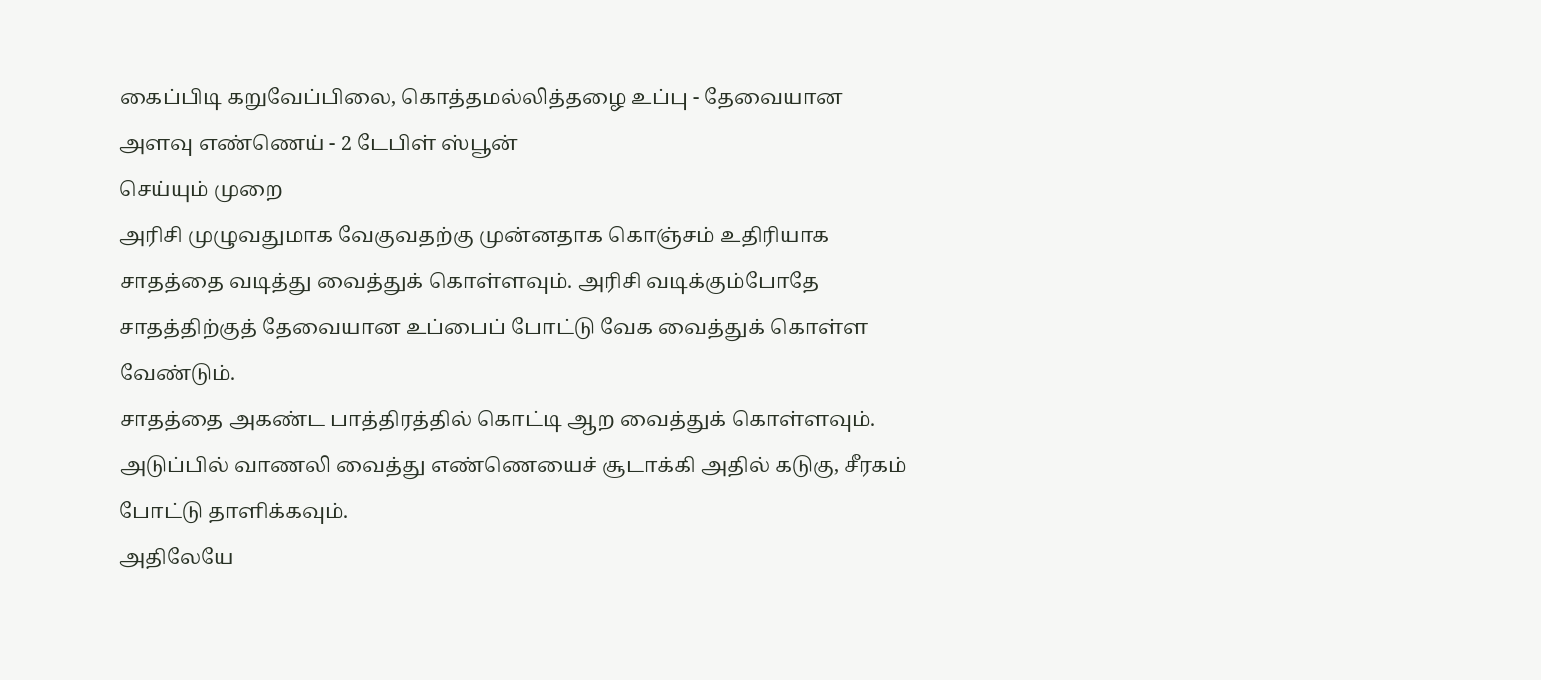கைப்பிடி கறுவேப்பிலை, கொத்தமல்லித்தழை உப்பு - தேவையான அளவு எண்ணெய் - 2 டேபிள் ஸ்பூன்
செய்யும் முறை
அரிசி முழுவதுமாக வேகுவதற்கு முன்னதாக கொஞ்சம் உதிரியாக சாதத்தை வடித்து வைத்துக் கொள்ளவும். அரிசி வடிக்கும்போதே சாதத்திற்குத் தேவையான உப்பைப் போட்டு வேக வைத்துக் கொள்ள வேண்டும்.
சாதத்தை அகண்ட பாத்திரத்தில் கொட்டி ஆற வைத்துக் கொள்ளவும்.
அடுப்பில் வாணலி வைத்து எண்ணெயைச் சூடாக்கி அதில் கடுகு, சீரகம் போட்டு தாளிக்கவும்.
அதிலேயே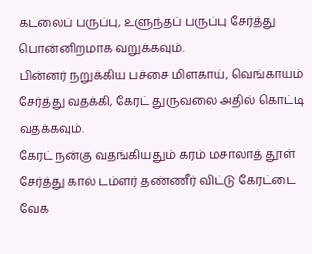கடலைப் பருப்பு, உளுந்தப் பருப்பு சேர்த்து பொன்னிறமாக வறுக்கவும்.
பின்னர் நறுக்கிய பச்சை மிளகாய், வெங்காயம் சேர்த்து வதக்கி, கேரட் துருவலை அதில் கொட்டி வதக்கவும்.
கேரட் நன்கு வதங்கியதும் கரம் மசாலாத் தூள் சேர்த்து கால் டம்ளர் தண்ணீர் விட்டு கேரட்டை வேக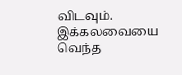விடவும்.
இக்கலவையை வெந்த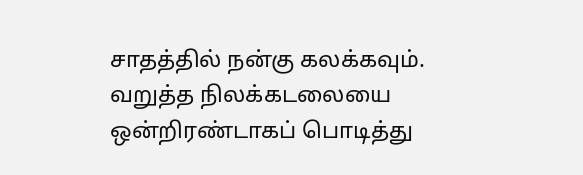சாதத்தில் நன்கு கலக்கவும்.
வறுத்த நிலக்கடலையை ஒன்றிரண்டாகப் பொடித்து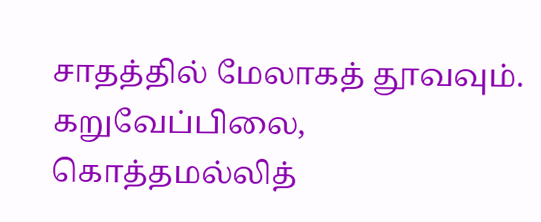சாதத்தில் மேலாகத் தூவவும்.
கறுவேப்பிலை, கொத்தமல்லித்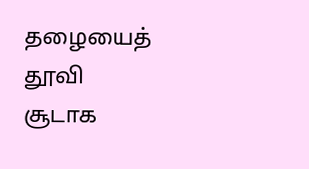தழையைத் தூவி சூடாக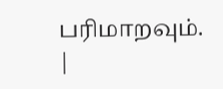பரிமாறவும்.
|